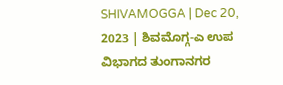SHIVAMOGGA | Dec 20, 2023 | ಶಿವಮೊಗ್ಗ-ಎ ಉಪ ವಿಭಾಗದ ತುಂಗಾನಗರ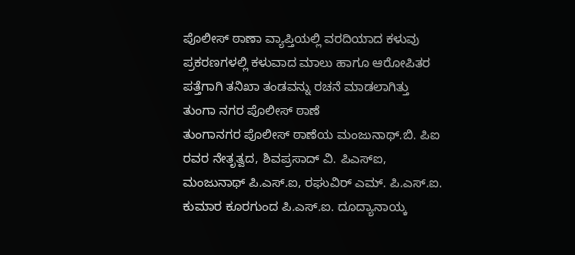ಪೊಲೀಸ್ ಠಾಣಾ ವ್ಯಾಪ್ತಿಯಲ್ಲಿ ವರದಿಯಾದ ಕಳುವು ಪ್ರಕರಣಗಳಲ್ಲಿ ಕಳುವಾದ ಮಾಲು ಹಾಗೂ ಆರೋಪಿತರ ಪತ್ತೆಗಾಗಿ ತನಿಖಾ ತಂಡವನ್ನು ರಚನೆ ಮಾಡಲಾಗಿತ್ತು
ತುಂಗಾ ನಗರ ಪೊಲೀಸ್ ಠಾಣೆ
ತುಂಗಾನಗರ ಪೊಲೀಸ್ ಠಾಣೆಯ ಮಂಜುನಾಥ್.ಬಿ. ಪಿಐ ರವರ ನೇತೃತ್ವದ, ಶಿವಪ್ರಸಾದ್ ವಿ. ಪಿಎಸ್ಐ, ಮಂಜುನಾಥ್ ಪಿ.ಎಸ್.ಐ, ರಘುವಿರ್ ಎಮ್. ಪಿ.ಎಸ್.ಐ. ಕುಮಾರ ಕೂರಗುಂದ ಪಿ.ಎಸ್.ಐ. ದೂದ್ಯಾನಾಯ್ಕ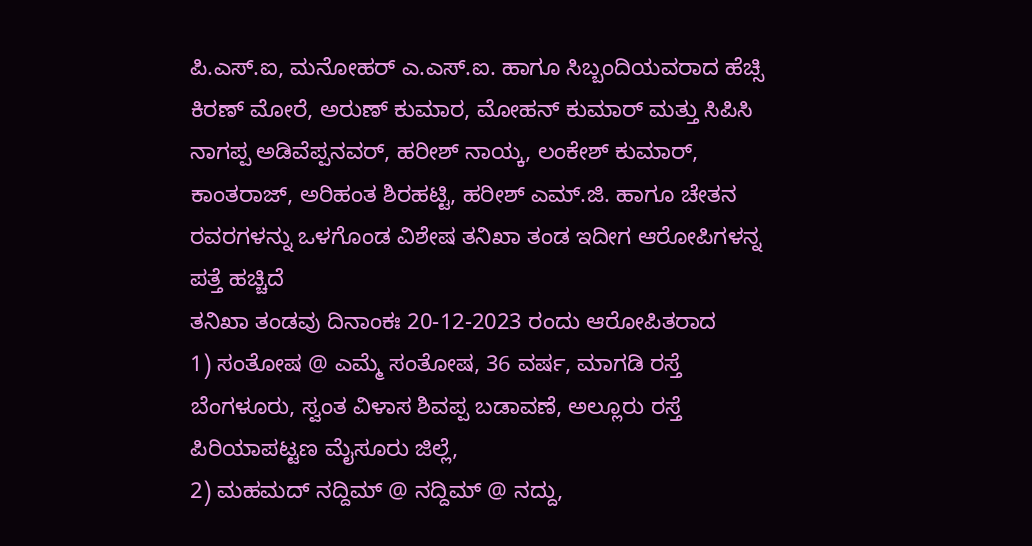ಪಿ.ಎಸ್.ಐ, ಮನೋಹರ್ ಎ.ಎಸ್.ಐ. ಹಾಗೂ ಸಿಬ್ಬಂದಿಯವರಾದ ಹೆಚ್ಸಿ ಕಿರಣ್ ಮೋರೆ, ಅರುಣ್ ಕುಮಾರ, ಮೋಹನ್ ಕುಮಾರ್ ಮತ್ತು ಸಿಪಿಸಿ ನಾಗಪ್ಪ ಅಡಿವೆಪ್ಪನವರ್, ಹರೀಶ್ ನಾಯ್ಕ, ಲಂಕೇಶ್ ಕುಮಾರ್, ಕಾಂತರಾಜ್, ಅರಿಹಂತ ಶಿರಹಟ್ಟಿ, ಹರೀಶ್ ಎಮ್.ಜಿ. ಹಾಗೂ ಚೇತನ ರವರಗಳನ್ನು ಒಳಗೊಂಡ ವಿಶೇಷ ತನಿಖಾ ತಂಡ ಇದೀಗ ಆರೋಪಿಗಳನ್ನ ಪತ್ತೆ ಹಚ್ಚಿದೆ
ತನಿಖಾ ತಂಡವು ದಿನಾಂಕಃ 20-12-2023 ರಂದು ಆರೋಪಿತರಾದ
1) ಸಂತೋಷ @ ಎಮ್ಮೆ ಸಂತೋಷ, 36 ವರ್ಷ, ಮಾಗಡಿ ರಸ್ತೆ ಬೆಂಗಳೂರು, ಸ್ವಂತ ವಿಳಾಸ ಶಿವಪ್ಪ ಬಡಾವಣೆ, ಅಲ್ಲೂರು ರಸ್ತೆ ಪಿರಿಯಾಪಟ್ಟಣ ಮೈಸೂರು ಜಿಲ್ಲೆ,
2) ಮಹಮದ್ ನದ್ದಿಮ್ @ ನದ್ದಿಮ್ @ ನದ್ದು,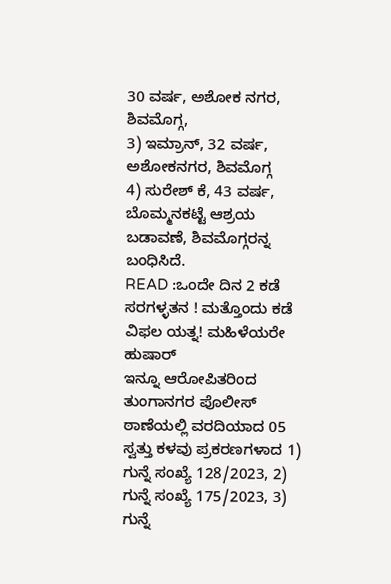30 ವರ್ಷ, ಅಶೋಕ ನಗರ, ಶಿವಮೊಗ್ಗ,
3) ಇಮ್ರಾನ್, 32 ವರ್ಷ, ಅಶೋಕನಗರ, ಶಿವಮೊಗ್ಗ
4) ಸುರೇಶ್ ಕೆ, 43 ವರ್ಷ, ಬೊಮ್ಮನಕಟ್ಟೆ ಆಶ್ರಯ ಬಡಾವಣೆ, ಶಿವಮೊಗ್ಗರನ್ನ ಬಂಧಿಸಿದೆ.
READ :ಒಂದೇ ದಿನ 2 ಕಡೆ ಸರಗಳ್ಳತನ ! ಮತ್ತೊಂದು ಕಡೆ ವಿಫಲ ಯತ್ನ! ಮಹಿಳೆಯರೇ ಹುಷಾರ್
ಇನ್ನೂ ಆರೋಪಿತರಿಂದ ತುಂಗಾನಗರ ಪೊಲೀಸ್ ಠಾಣೆಯಲ್ಲಿ ವರದಿಯಾದ 05 ಸ್ವತ್ತು ಕಳವು ಪ್ರಕರಣಗಳಾದ 1) ಗುನ್ನೆ ಸಂಖ್ಯೆ 128/2023, 2) ಗುನ್ನೆ ಸಂಖ್ಯೆ 175/2023, 3) ಗುನ್ನೆ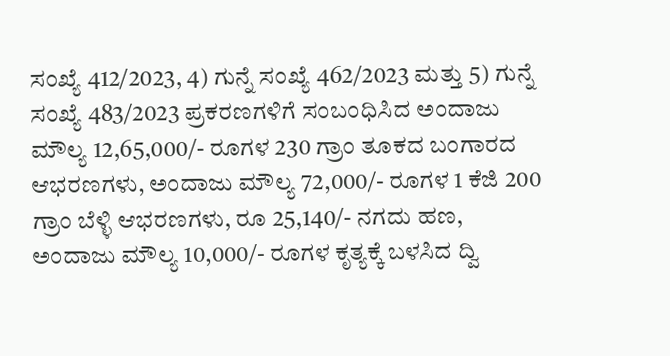ಸಂಖ್ಯೆ 412/2023, 4) ಗುನ್ನೆ ಸಂಖ್ಯೆ 462/2023 ಮತ್ತು 5) ಗುನ್ನೆ ಸಂಖ್ಯೆ 483/2023 ಪ್ರಕರಣಗಳಿಗೆ ಸಂಬಂಧಿಸಿದ ಅಂದಾಜು ಮೌಲ್ಯ 12,65,000/- ರೂಗಳ 230 ಗ್ರಾಂ ತೂಕದ ಬಂಗಾರದ ಆಭರಣಗಳು, ಅಂದಾಜು ಮೌಲ್ಯ 72,000/- ರೂಗಳ 1 ಕೆಜಿ 200 ಗ್ರಾಂ ಬೆಳ್ಳಿ ಆಭರಣಗಳು, ರೂ 25,140/- ನಗದು ಹಣ, ಅಂದಾಜು ಮೌಲ್ಯ 10,000/- ರೂಗಳ ಕೃತ್ಯಕ್ಕೆ ಬಳಸಿದ ದ್ವಿ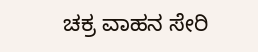ಚಕ್ರ ವಾಹನ ಸೇರಿ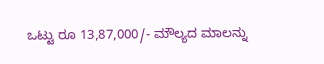ಒಟ್ಟು ರೂ 13,87,000/- ಮೌಲ್ಯದ ಮಾಲನ್ನು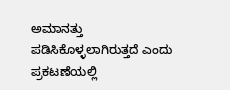ಅಮಾನತ್ತು ಪಡಿಸಿಕೊಳ್ಳಲಾಗಿರುತ್ತದೆ ಎಂದು ಪ್ರಕಟಣೆಯಲ್ಲಿ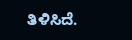ತಿಳಿಸಿದೆ.